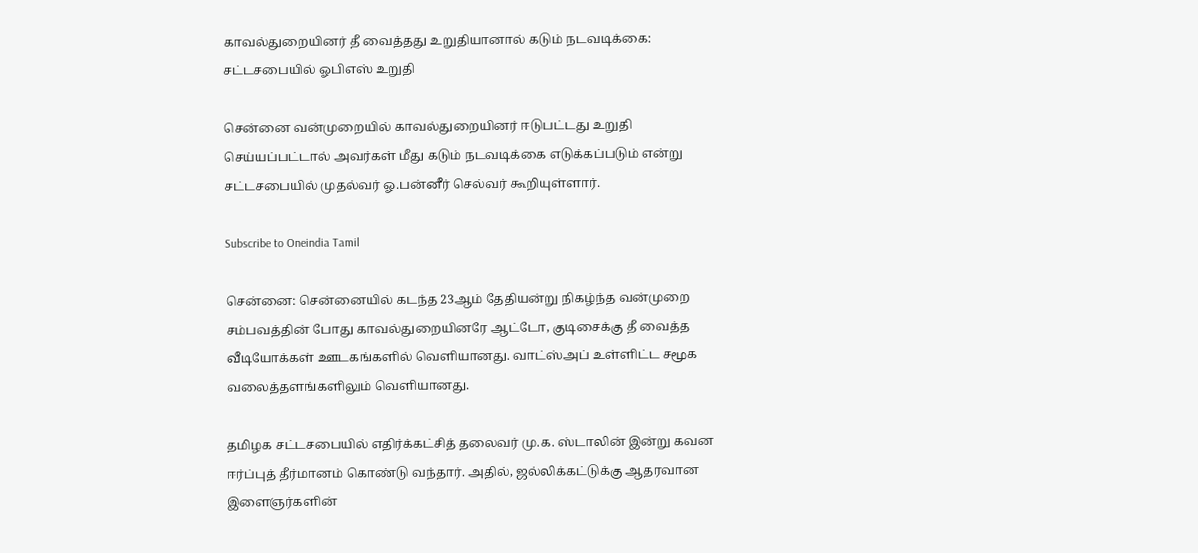காவல்துறையினர் தீ வைத்தது உறுதியானால் கடும் நடவடிக்கை: சட்டசபையில் ஓபிஎஸ் உறுதி

சென்னை வன்முறையில் காவல்துறையினர் ஈடுபட்டது உறுதி செய்யப்பட்டால் அவர்கள் மீது கடும் நடவடிக்கை எடுக்கப்படும் என்று சட்டசபையில் முதல்வர் ஓ.பன்னீர் செல்வர் கூறியுள்ளார்.

Subscribe to Oneindia Tamil

சென்னை: சென்னையில் கடந்த 23ஆம் தேதியன்று நிகழ்ந்த வன்முறை சம்பவத்தின் போது காவல்துறையினரே ஆட்டோ, குடிசைக்கு தீ வைத்த வீடியோக்கள் ஊடகங்களில் வெளியானது. வாட்ஸ்அப் உள்ளிட்ட சமூக வலைத்தளங்களிலும் வெளியானது.

தமிழக சட்டசபையில் எதிர்க்கட்சித் தலைவர் மு.க. ஸ்டாலின் இன்று கவன ஈர்ப்புத் தீர்மானம் கொண்டு வந்தார். அதில், ஜல்லிக்கட்டுக்கு ஆதரவான இளைஞர்களின்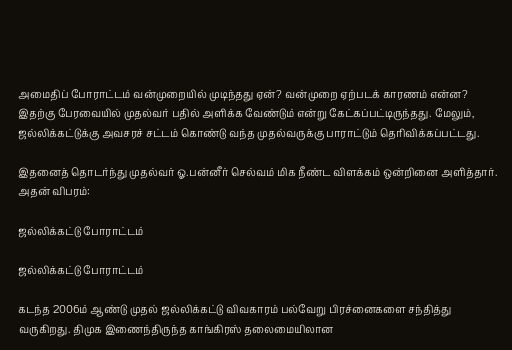அமைதிப் போராட்டம் வன்முறையில் முடிந்தது ஏன்? வன்முறை ஏற்படக் காரணம் என்ன? இதற்கு பேரவையில் முதல்வர் பதில் அளிக்க வேண்டும் என்று கேட்கப்பட்டிருந்தது. மேலும், ஜல்லிக்கட்டுக்கு அவசரச் சட்டம் கொண்டு வந்த முதல்வருக்கு பாராட்டும் தெரிவிக்கப்பட்டது.

இதனைத் தொடர்ந்து முதல்வர் ஓ.பன்னீர் செல்வம் மிக நீண்ட விளக்கம் ஒன்றினை அளித்தார். அதன் விபரம்:

ஜல்லிக்கட்டு போராட்டம்

ஜல்லிக்கட்டு போராட்டம்

கடந்த 2006ம் ஆண்டு முதல் ஜல்லிக்கட்டு விவகாரம் பல்வேறு பிரச்னைகளை சந்தித்து வருகிறது. திமுக இணைந்திருந்த காங்கிரஸ் தலைமையிலான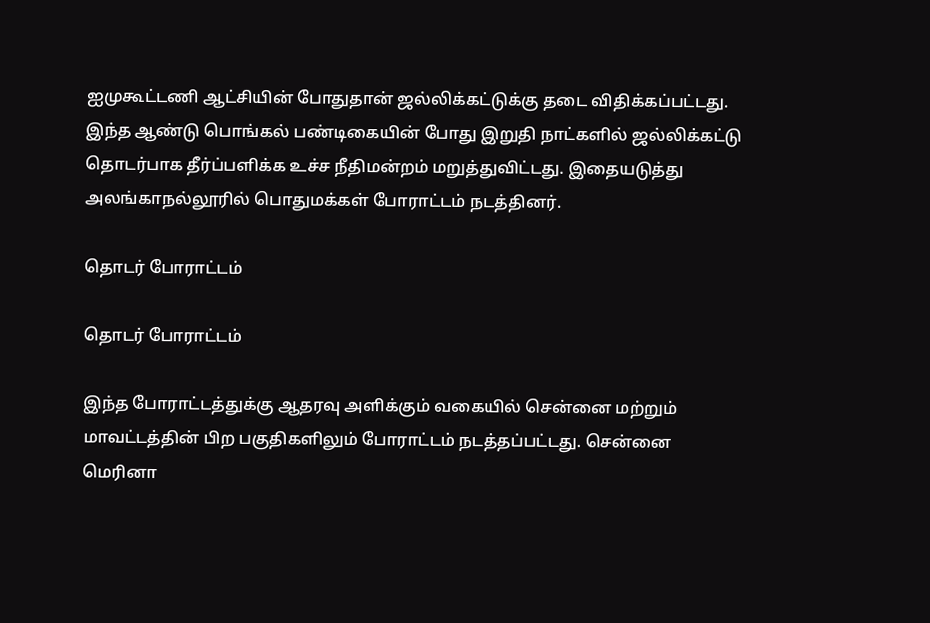ஐமுகூட்டணி ஆட்சியின் போதுதான் ஜல்லிக்கட்டுக்கு தடை விதிக்கப்பட்டது. இந்த ஆண்டு பொங்கல் பண்டிகையின் போது இறுதி நாட்களில் ஜல்லிக்கட்டு தொடர்பாக தீர்ப்பளிக்க உச்ச நீதிமன்றம் மறுத்துவிட்டது. இதையடுத்து அலங்காநல்லூரில் பொதுமக்கள் போராட்டம் நடத்தினர்.

தொடர் போராட்டம்

தொடர் போராட்டம்

இந்த போராட்டத்துக்கு ஆதரவு அளிக்கும் வகையில் சென்னை மற்றும் மாவட்டத்தின் பிற பகுதிகளிலும் போராட்டம் நடத்தப்பட்டது. சென்னை மெரினா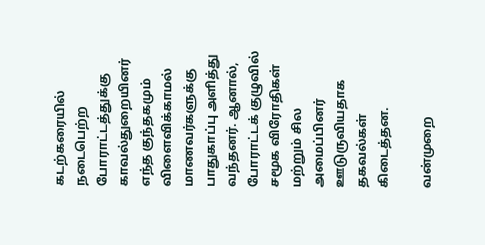கடற்கரையில் நடைபெற்ற போராட்டத்துக்கு காவல்துறையினர் எந்த குந்தகமும் விளைவிக்காமல் மாணவர்களுக்கு பாதுகாப்பு அளித்து வந்தனர். ஆனால், போராட்டக் குழுவில் சமூக விரோதிகள் மற்றும் சில அமைப்பினர் ஊடுருவியதாக தகவல்கள் கிடைத்தன.

வன்முறை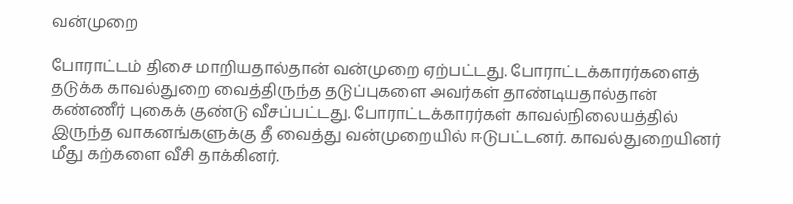வன்முறை

போராட்டம் திசை மாறியதால்தான் வன்முறை ஏற்பட்டது. போராட்டக்காரர்களைத் தடுக்க காவல்துறை வைத்திருந்த தடுப்புகளை அவர்கள் தாண்டியதால்தான் கண்ணீர் புகைக் குண்டு வீசப்பட்டது. போராட்டக்காரர்கள் காவல்நிலையத்தில் இருந்த வாகனங்களுக்கு தீ வைத்து வன்முறையில் ஈடுபட்டனர். காவல்துறையினர் மீது கற்களை வீசி தாக்கினர்.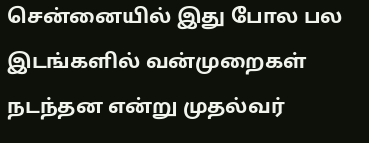சென்னையில் இது போல பல இடங்களில் வன்முறைகள் நடந்தன என்று முதல்வர்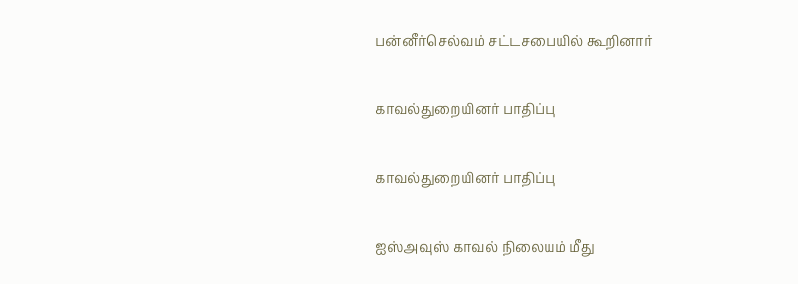பன்னீர்செல்வம் சட்டசபையில் கூறினார்

காவல்துறையினர் பாதிப்பு

காவல்துறையினர் பாதிப்பு

ஐஸ்அவுஸ் காவல் நிலையம் மீது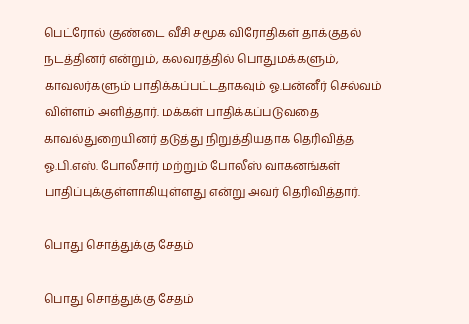பெட்ரோல் குண்டை வீசி சமூக விரோதிகள் தாக்குதல் நடத்தினர் என்றும், கலவரத்தில் பொதுமக்களும், காவலர்களும் பாதிக்கப்பட்டதாகவும் ஓ.பன்னீர் செல்வம் விள்ளம் அளித்தார். மக்கள் பாதிக்கப்படுவதை காவல்துறையினர் தடுத்து நிறுத்தியதாக தெரிவித்த ஓ.பி.எஸ். போலீசார் மற்றும் போலீஸ் வாகனங்கள் பாதிப்புக்குள்ளாகியுள்ளது என்று அவர் தெரிவித்தார்.

பொது சொத்துக்கு சேதம்

பொது சொத்துக்கு சேதம்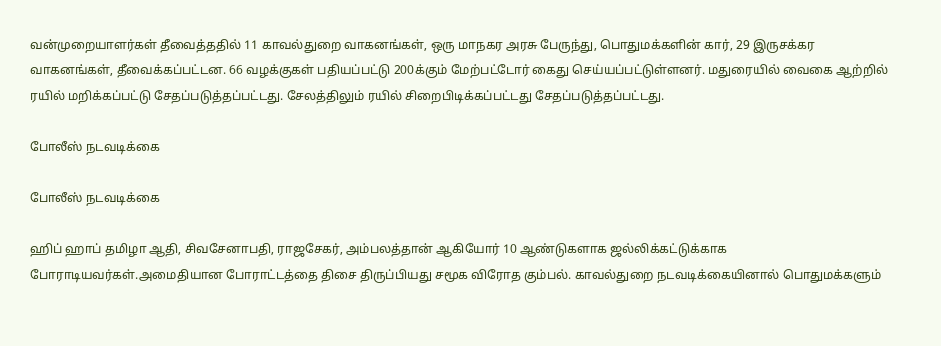வன்முறையாளர்கள் தீவைத்ததில் 11 காவல்துறை வாகனங்கள், ஒரு மாநகர அரசு பேருந்து, பொதுமக்களின் கார், 29 இருசக்கர வாகனங்கள், தீவைக்கப்பட்டன. 66 வழக்குகள் பதியப்பட்டு 200க்கும் மேற்பட்டோர் கைது செய்யப்பட்டுள்ளனர். மதுரையில் வைகை ஆற்றில் ரயில் மறிக்கப்பட்டு சேதப்படுத்தப்பட்டது. சேலத்திலும் ரயில் சிறைபிடிக்கப்பட்டது சேதப்படுத்தப்பட்டது.

போலீஸ் நடவடிக்கை

போலீஸ் நடவடிக்கை

ஹிப் ஹாப் தமிழா ஆதி, சிவசேனாபதி, ராஜசேகர், அம்பலத்தான் ஆகியோர் 10 ஆண்டுகளாக ஜல்லிக்கட்டுக்காக போராடியவர்கள்.அமைதியான போராட்டத்தை திசை திருப்பியது சமூக விரோத கும்பல். காவல்துறை நடவடிக்கையினால் பொதுமக்களும்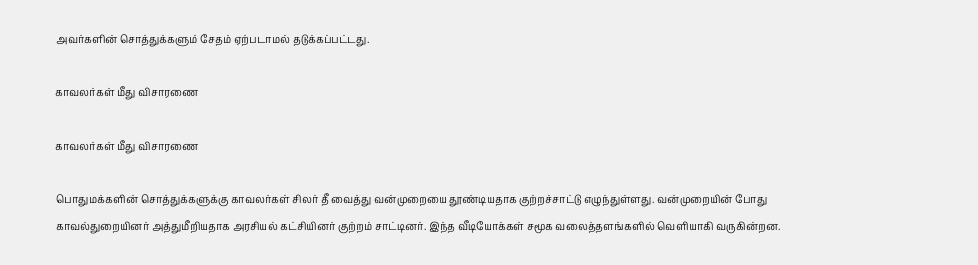அவர்களின் சொத்துக்களும் சேதம் ஏற்படாமல் தடுக்கப்பட்டது.

காவலர்கள் மீது விசாரணை

காவலர்கள் மீது விசாரணை

பொதுமக்களின் சொத்துக்களுக்கு காவலர்கள் சிலர் தீ வைத்து வன்முறையை தூண்டியதாக குற்றச்சாட்டு எழுந்துள்ளது. வன்முறையின் போது காவல்துறையினர் அத்துமீறியதாக அரசியல் கட்சியினர் குற்றம் சாட்டினர். இந்த வீடியோக்கள் சமூக வலைத்தளங்களில் வெளியாகி வருகின்றன.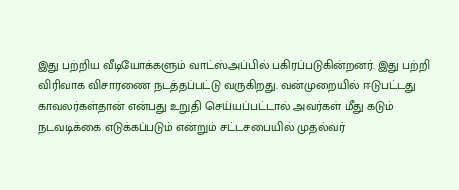இது பற்றிய வீடியோக்களும் வாட்ஸ்அப்பில் பகிரப்படுகின்றனர். இது பற்றி விரிவாக விசாரணை நடத்தப்பட்டு வருகிறது. வன்முறையில் ஈடுபட்டது காவலர்கள்தான் என்பது உறுதி செய்யப்பட்டால் அவர்கள் மீது கடும் நடவடிக்கை எடுக்கப்படும் என்றும் சட்டசபையில் முதல்வர்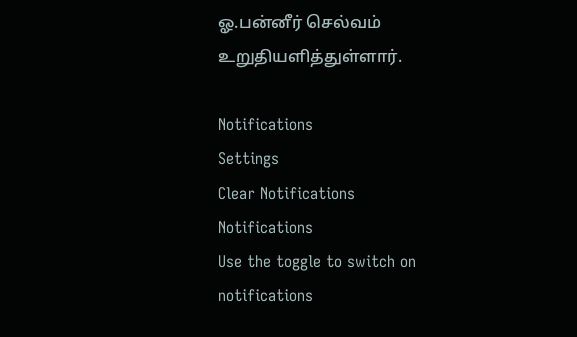ஓ.பன்னீர் செல்வம் உறுதியளித்துள்ளார்.

Notifications
Settings
Clear Notifications
Notifications
Use the toggle to switch on notifications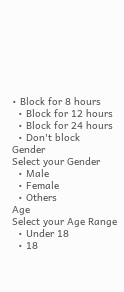• Block for 8 hours
  • Block for 12 hours
  • Block for 24 hours
  • Don't block
Gender
Select your Gender
  • Male
  • Female
  • Others
Age
Select your Age Range
  • Under 18
  • 18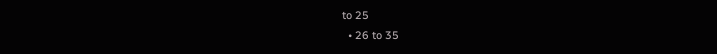to 25
  • 26 to 35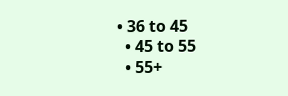• 36 to 45
  • 45 to 55
  • 55+